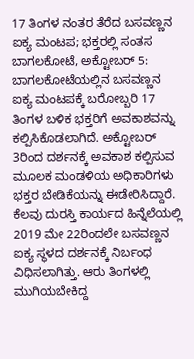17 ತಿಂಗಳ ನಂತರ ತೆರೆದ ಬಸವಣ್ಣನ ಐಕ್ಯ ಮಂಟಪ; ಭಕ್ತರಲ್ಲಿ ಸಂತಸ
ಬಾಗಲಕೋಟೆ, ಅಕ್ಟೋಬರ್ 5: ಬಾಗಲಕೋಟೆಯಲ್ಲಿನ ಬಸವಣ್ಣನ ಐಕ್ಯ ಮಂಟಪಕ್ಕೆ ಬರೋಬ್ಬರಿ 17 ತಿಂಗಳ ಬಳಿಕ ಭಕ್ತರಿಗೆ ಅವಕಾಶವನ್ನು ಕಲ್ಪಿಸಿಕೊಡಲಾಗಿದೆ. ಅಕ್ಟೋಬರ್ 3ರಿಂದ ದರ್ಶನಕ್ಕೆ ಅವಕಾಶ ಕಲ್ಪಿಸುವ ಮೂಲಕ ಮಂಡಳಿಯ ಅಧಿಕಾರಿಗಳು ಭಕ್ತರ ಬೇಡಿಕೆಯನ್ನು ಈಡೇರಿಸಿದ್ದಾರೆ.
ಕೆಲವು ದುರಸ್ತಿ ಕಾರ್ಯದ ಹಿನ್ನೆಲೆಯಲ್ಲಿ 2019 ಮೇ 22ರಿಂದಲೇ ಬಸವಣ್ಣನ ಐಕ್ಯ ಸ್ಥಳದ ದರ್ಶನಕ್ಕೆ ನಿರ್ಬಂಧ ವಿಧಿಸಲಾಗಿತ್ತು. ಆರು ತಿಂಗಳಲ್ಲಿ ಮುಗಿಯಬೇಕಿದ್ದ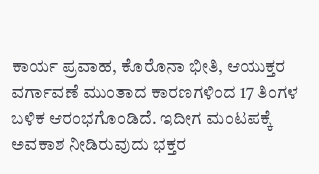ಕಾರ್ಯ ಪ್ರವಾಹ, ಕೊರೊನಾ ಭೀತಿ, ಆಯುಕ್ತರ ವರ್ಗಾವಣೆ ಮುಂತಾದ ಕಾರಣಗಳಿಂದ 17 ತಿಂಗಳ ಬಳಿಕ ಆರಂಭಗೊಂಡಿದೆ. ಇದೀಗ ಮಂಟಪಕ್ಕೆ ಅವಕಾಶ ನೀಡಿರುವುದು ಭಕ್ತರ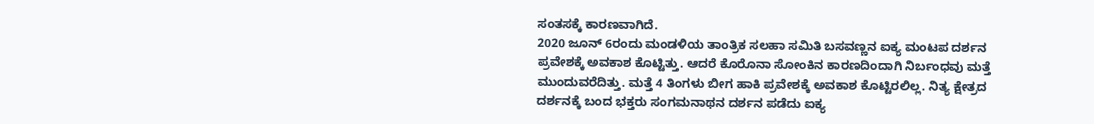ಸಂತಸಕ್ಕೆ ಕಾರಣವಾಗಿದೆ.
2020 ಜೂನ್ 6ರಂದು ಮಂಡಳಿಯ ತಾಂತ್ರಿಕ ಸಲಹಾ ಸಮಿತಿ ಬಸವಣ್ಣನ ಐಕ್ಯ ಮಂಟಪ ದರ್ಶನ ಪ್ರವೇಶಕ್ಕೆ ಅವಕಾಶ ಕೊಟ್ಟಿತ್ತು. ಆದರೆ ಕೊರೊನಾ ಸೋಂಕಿನ ಕಾರಣದಿಂದಾಗಿ ನಿರ್ಬಂಧವು ಮತ್ತೆ ಮುಂದುವರೆದಿತ್ತು. ಮತ್ತೆ 4 ತಿಂಗಳು ಬೀಗ ಹಾಕಿ ಪ್ರವೇಶಕ್ಕೆ ಅವಕಾಶ ಕೊಟ್ಟಿರಲಿಲ್ಲ. ನಿತ್ಯ ಕ್ಷೇತ್ರದ ದರ್ಶನಕ್ಕೆ ಬಂದ ಭಕ್ತರು ಸಂಗಮನಾಥನ ದರ್ಶನ ಪಡೆದು ಐಕ್ಯ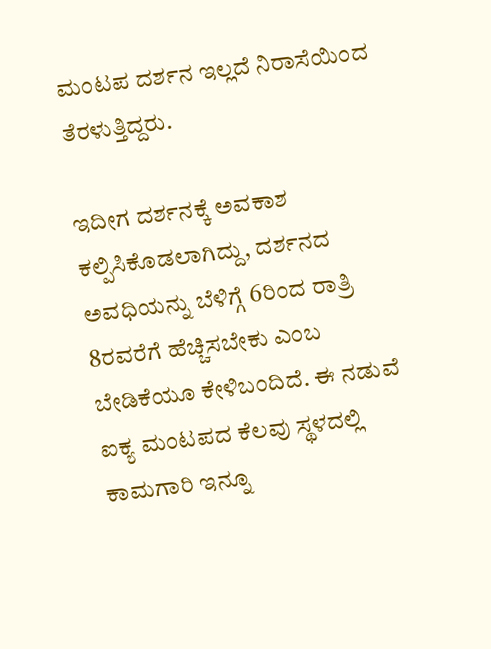ಮಂಟಪ ದರ್ಶನ ಇಲ್ಲದೆ ನಿರಾಸೆಯಿಂದ ತೆರಳುತ್ತಿದ್ದರು.

ಇದೀಗ ದರ್ಶನಕ್ಕೆ ಅವಕಾಶ ಕಲ್ಪಿಸಿಕೊಡಲಾಗಿದ್ದು, ದರ್ಶನದ ಅವಧಿಯನ್ನು ಬೆಳಿಗ್ಗೆ 6ರಿಂದ ರಾತ್ರಿ 8ರವರೆಗೆ ಹೆಚ್ಚಿಸಬೇಕು ಎಂಬ ಬೇಡಿಕೆಯೂ ಕೇಳಿಬಂದಿದೆ. ಈ ನಡುವೆ ಐಕ್ಯ ಮಂಟಪದ ಕೆಲವು ಸ್ಥಳದಲ್ಲಿ ಕಾಮಗಾರಿ ಇನ್ನೂ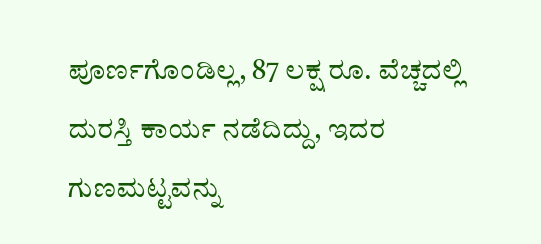ಪೂರ್ಣಗೊಂಡಿಲ್ಲ, 87 ಲಕ್ಷ ರೂ. ವೆಚ್ಚದಲ್ಲಿ ದುರಸ್ತಿ ಕಾರ್ಯ ನಡೆದಿದ್ದು, ಇದರ ಗುಣಮಟ್ಟವನ್ನು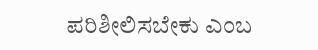ಪರಿಶೀಲಿಸಬೇಕು ಎಂಬ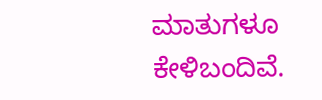ಮಾತುಗಳೂ ಕೇಳಿಬಂದಿವೆ.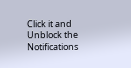Click it and Unblock the Notifications